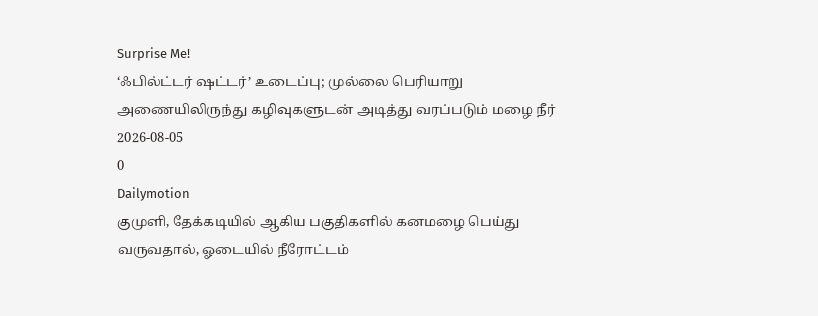Surprise Me!
‘ஃபில்ட்டர் ஷட்டர்’ உடைப்பு; முல்லை பெரியாறு அணையிலிருந்து கழிவுகளுடன் அடித்து வரப்படும் மழை நீர்
2026-08-05
0
Dailymotion
குமுளி, தேக்கடியில் ஆகிய பகுதிகளில் கனமழை பெய்து வருவதால், ஓடையில் நீரோட்டம்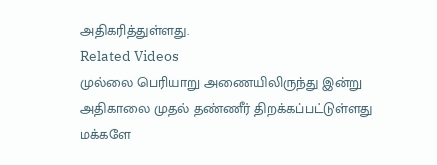அதிகரித்துள்ளது.
Related Videos
முல்லை பெரியாறு அணையிலிருந்து இன்று அதிகாலை முதல் தண்ணீர் திறக்கப்பட்டுள்ளது
மக்களே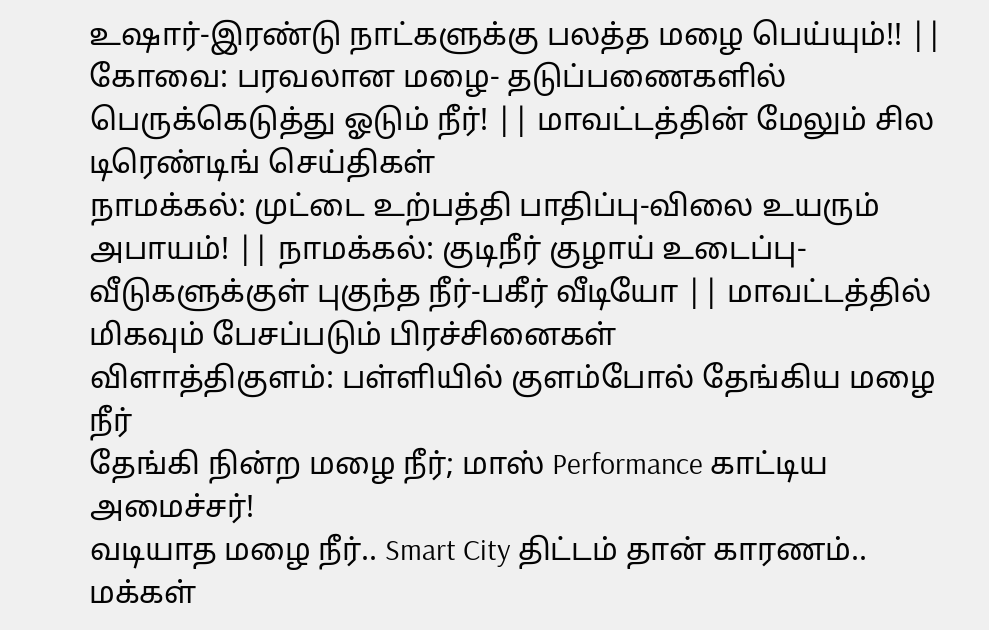உஷார்-இரண்டு நாட்களுக்கு பலத்த மழை பெய்யும்!! || கோவை: பரவலான மழை- தடுப்பணைகளில் பெருக்கெடுத்து ஓடும் நீர்! || மாவட்டத்தின் மேலும் சில டிரெண்டிங் செய்திகள்
நாமக்கல்: முட்டை உற்பத்தி பாதிப்பு-விலை உயரும் அபாயம்! || நாமக்கல்: குடிநீர் குழாய் உடைப்பு-வீடுகளுக்குள் புகுந்த நீர்-பகீர் வீடியோ || மாவட்டத்தில் மிகவும் பேசப்படும் பிரச்சினைகள்
விளாத்திகுளம்: பள்ளியில் குளம்போல் தேங்கிய மழை நீர்
தேங்கி நின்ற மழை நீர்; மாஸ் Performance காட்டிய அமைச்சர்!
வடியாத மழை நீர்.. Smart City திட்டம் தான் காரணம்.. மக்கள்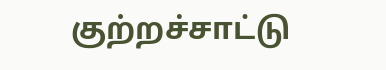குற்றச்சாட்டு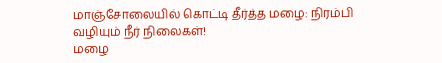மாஞ்சோலையில் கொட்டி தீர்த்த மழை: நிரம்பி வழியும் நீர் நிலைகள்!
மழை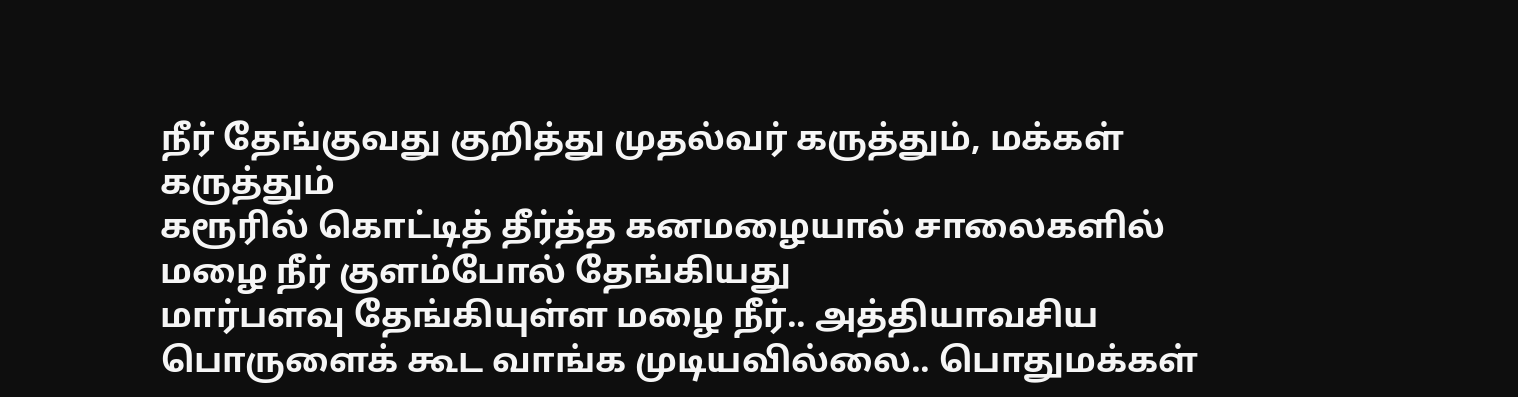நீர் தேங்குவது குறித்து முதல்வர் கருத்தும், மக்கள் கருத்தும்
கரூரில் கொட்டித் தீர்த்த கனமழையால் சாலைகளில் மழை நீர் குளம்போல் தேங்கியது
மார்பளவு தேங்கியுள்ள மழை நீர்.. அத்தியாவசிய பொருளைக் கூட வாங்க முடியவில்லை.. பொதுமக்கள்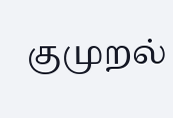குமுறல்